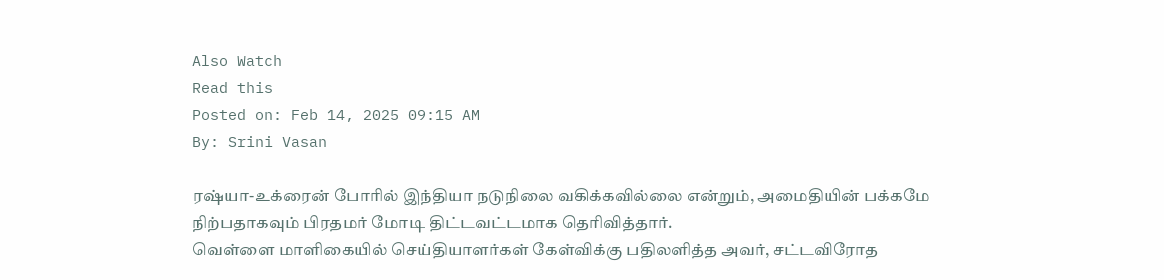Also Watch
Read this
Posted on: Feb 14, 2025 09:15 AM
By: Srini Vasan

ரஷ்யா-உக்ரைன் போரில் இந்தியா நடுநிலை வகிக்கவில்லை என்றும், அமைதியின் பக்கமே நிற்பதாகவும் பிரதமர் மோடி திட்டவட்டமாக தெரிவித்தார்.
வெள்ளை மாளிகையில் செய்தியாளர்கள் கேள்விக்கு பதிலளித்த அவர், சட்டவிரோத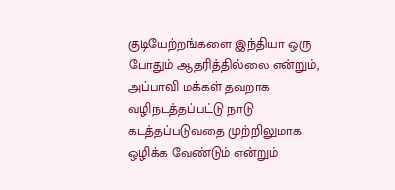குடியேற்றங்களை இந்தியா ஒரு போதும் ஆதரித்தில்லை என்றும், அப்பாவி மக்கள் தவறாக வழிநடத்தப்பட்டு நாடு கடத்தப்படுவதை முற்றிலுமாக ஒழிக்க வேண்டும் என்றும்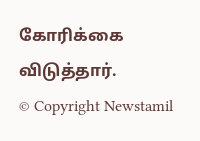கோரிக்கை விடுத்தார்.
© Copyright Newstamil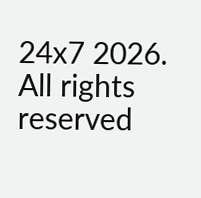24x7 2026. All rights reserved